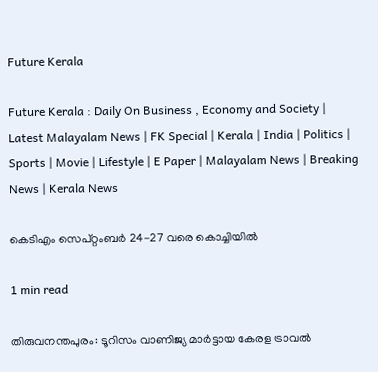Future Kerala

Future Kerala : Daily On Business , Economy and Society | Latest Malayalam News | FK Special | Kerala | India | Politics | Sports | Movie | Lifestyle | E Paper | Malayalam News | Breaking News | Kerala News

കെടിഎം സെപ്റ്റംബര്‍ 24-27 വരെ കൊച്ചിയില്‍

1 min read

തിരുവനന്തപുരം: ടൂറിസം വാണിജ്യ മാര്‍ട്ടായ കേരള ട്രാവല്‍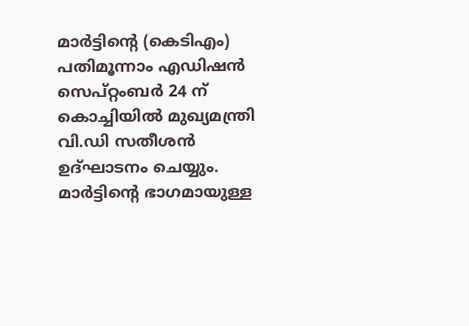മാര്‍ട്ടിന്‍റെ (കെടിഎം) പതിമൂന്നാം എഡിഷന്‍ സെപ്റ്റംബര്‍ 24 ന് കൊച്ചിയില്‍ മുഖ്യമന്ത്രി വി.ഡി സതീശന്‍ ഉദ്ഘാടനം ചെയ്യും. മാര്‍ട്ടിന്‍റെ ഭാഗമായുള്ള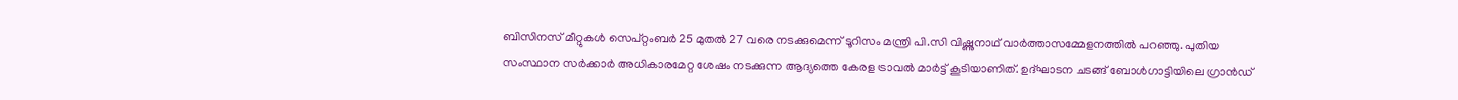ബിസിനസ് മീറ്റുകള്‍ സെപ്റ്റംബര്‍ 25 മുതല്‍ 27 വരെ നടക്കുമെന്ന് ടൂറിസം മന്ത്രി പി.സി വിഷ്ണുനാഥ് വാര്‍ത്താസമ്മേളനത്തില്‍ പറഞ്ഞു. പുതിയ സംസ്ഥാന സര്‍ക്കാര്‍ അധികാരമേറ്റ ശേഷം നടക്കുന്ന ആദ്യത്തെ കേരള ട്രാവല്‍ മാര്‍ട്ട് കൂടിയാണിത്. ഉദ്ഘാടന ചടങ്ങ് ബോള്‍ഗാട്ടിയിലെ ഗ്രാന്‍ഡ്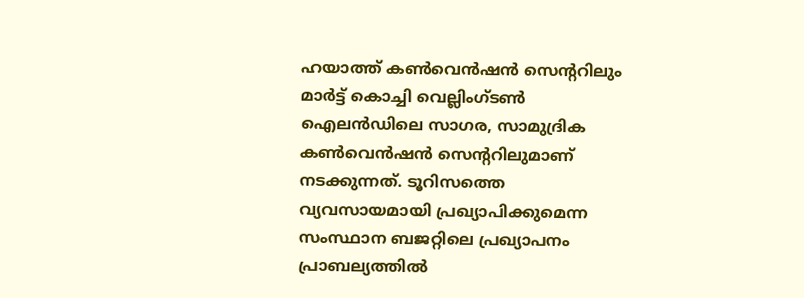ഹയാത്ത് കണ്‍വെന്‍ഷന്‍ സെന്‍ററിലും മാര്‍ട്ട് കൊച്ചി വെല്ലിംഗ്ടണ്‍ ഐലന്‍ഡിലെ സാഗര, സാമുദ്രിക കണ്‍വെന്‍ഷന്‍ സെന്‍ററിലുമാണ് നടക്കുന്നത്. ടൂറിസത്തെ വ്യവസായമായി പ്രഖ്യാപിക്കുമെന്ന സംസ്ഥാന ബജറ്റിലെ പ്രഖ്യാപനം പ്രാബല്യത്തില്‍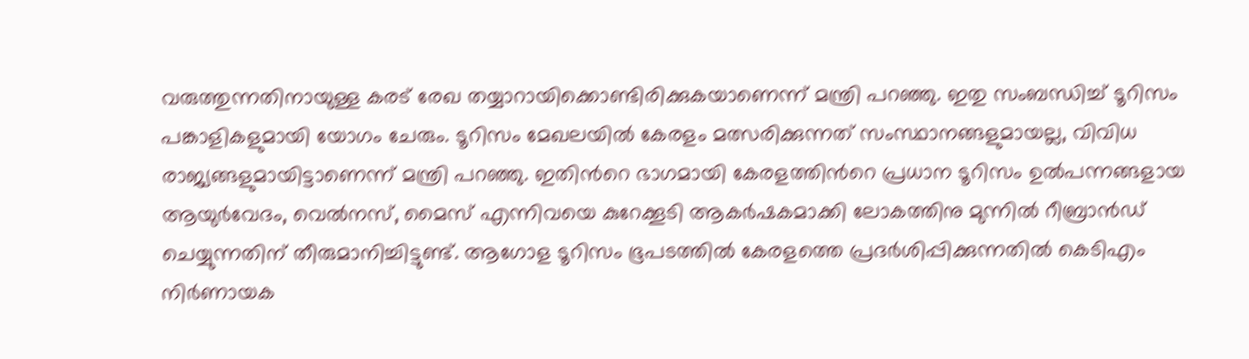വരുത്തുന്നതിനായുള്ള കരട് രേഖ തയ്യാറായിക്കൊണ്ടിരിക്കുകയാണെന്ന് മന്ത്രി പറഞ്ഞു. ഇതു സംബന്ധിച്ച് ടൂറിസം പങ്കാളികളുമായി യോഗം ചേരും. ടൂറിസം മേഖലയില്‍ കേരളം മത്സരിക്കുന്നത് സംസ്ഥാനങ്ങളുമായല്ല, വിവിധ രാജ്യങ്ങളുമായിട്ടാണെന്ന് മന്ത്രി പറഞ്ഞു. ഇതിന്‍റെ ഭാഗമായി കേരളത്തിന്‍റെ പ്രധാന ടൂറിസം ഉല്‍പന്നങ്ങളായ ആയുര്‍വേദം, വെല്‍നസ്, മൈസ് എന്നിവയെ കുറേക്കൂടി ആകര്‍ഷകമാക്കി ലോകത്തിനു മുന്നില്‍ റീബ്രാന്‍ഡ് ചെയ്യുന്നതിന് തീരുമാനിച്ചിട്ടുണ്ട്. ആഗോള ടൂറിസം ഭൂപടത്തില്‍ കേരളത്തെ പ്രദര്‍ശിപ്പിക്കുന്നതില്‍ കെടിഎം നിര്‍ണായക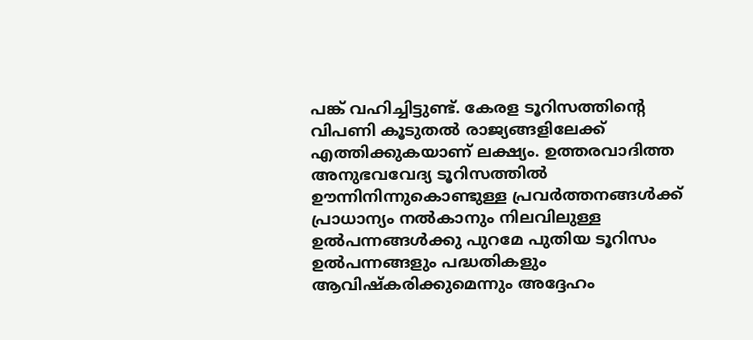പങ്ക് വഹിച്ചിട്ടുണ്ട്. കേരള ടൂറിസത്തിന്‍റെ വിപണി കൂടുതല്‍ രാജ്യങ്ങളിലേക്ക് എത്തിക്കുകയാണ് ലക്ഷ്യം. ഉത്തരവാദിത്ത അനുഭവവേദ്യ ടൂറിസത്തില്‍ ഊന്നിനിന്നുകൊണ്ടുള്ള പ്രവര്‍ത്തനങ്ങള്‍ക്ക് പ്രാധാന്യം നല്‍കാനും നിലവിലുള്ള ഉല്‍പന്നങ്ങള്‍ക്കു പുറമേ പുതിയ ടൂറിസം ഉല്‍പന്നങ്ങളും പദ്ധതികളും ആവിഷ്കരിക്കുമെന്നും അദ്ദേഹം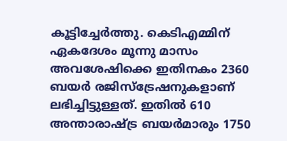കൂട്ടിച്ചേര്‍ത്തു. കെടിഎമ്മിന് ഏകദേശം മൂന്നു മാസം അവശേഷിക്കെ ഇതിനകം 2360 ബയര്‍ രജിസ്ട്രേഷനുകളാണ് ലഭിച്ചിട്ടുള്ളത്. ഇതില്‍ 610 അന്താരാഷ്ട്ര ബയര്‍മാരും 1750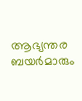ആഭ്യന്തര ബയര്‍മാരും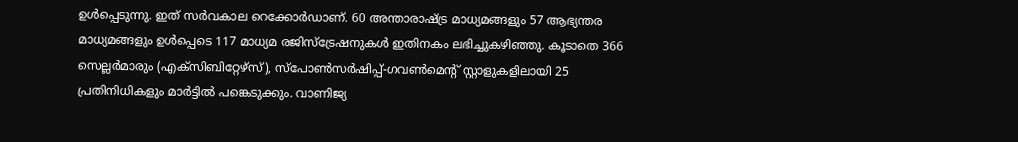ഉള്‍പ്പെടുന്നു. ഇത് സര്‍വകാല റെക്കോര്‍ഡാണ്. 60 അന്താരാഷ്ട്ര മാധ്യമങ്ങളും 57 ആഭ്യന്തര മാധ്യമങ്ങളും ഉള്‍പ്പെടെ 117 മാധ്യമ രജിസ്ട്രേഷനുകള്‍ ഇതിനകം ലഭിച്ചുകഴിഞ്ഞു. കൂടാതെ 366 സെല്ലര്‍മാരും (എക്സിബിറ്റേഴ്സ്), സ്പോണ്‍സര്‍ഷിപ്പ്-ഗവണ്‍മെന്‍റ് സ്റ്റാളുകളിലായി 25 പ്രതിനിധികളും മാര്‍ട്ടില്‍ പങ്കെടുക്കും. വാണിജ്യ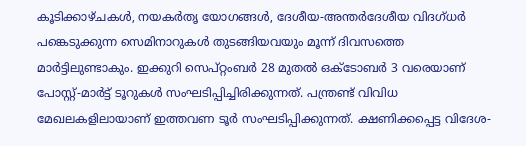കൂടിക്കാഴ്ചകള്‍, നയകര്‍തൃ യോഗങ്ങള്‍, ദേശീയ-അന്തര്‍ദേശീയ വിദഗ്ധര്‍ പങ്കെടുക്കുന്ന സെമിനാറുകള്‍ തുടങ്ങിയവയും മൂന്ന് ദിവസത്തെ മാര്‍ട്ടിലുണ്ടാകും. ഇക്കുറി സെപ്റ്റംബര്‍ 28 മുതല്‍ ഒക്ടോബര്‍ 3 വരെയാണ് പോസ്റ്റ്-മാര്‍ട്ട് ടൂറുകള്‍ സംഘടിപ്പിച്ചിരിക്കുന്നത്. പന്ത്രണ്ട് വിവിധ മേഖലകളിലായാണ് ഇത്തവണ ടൂര്‍ സംഘടിപ്പിക്കുന്നത്. ക്ഷണിക്കപ്പെട്ട വിദേശ-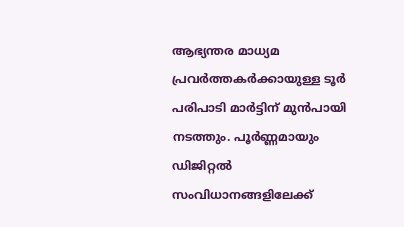ആഭ്യന്തര മാധ്യമ പ്രവര്‍ത്തകര്‍ക്കായുള്ള ടൂര്‍ പരിപാടി മാര്‍ട്ടിന് മുന്‍പായി നടത്തും. പൂര്‍ണ്ണമായും ഡിജിറ്റല്‍ സംവിധാനങ്ങളിലേക്ക്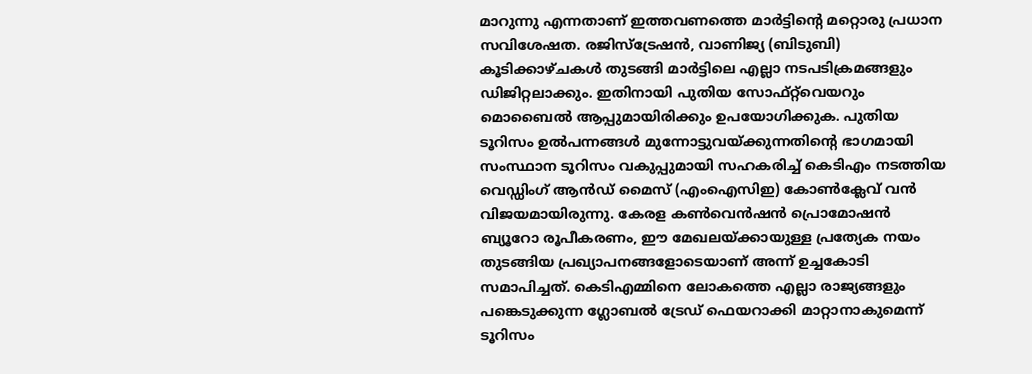മാറുന്നു എന്നതാണ് ഇത്തവണത്തെ മാര്‍ട്ടിന്‍റെ മറ്റൊരു പ്രധാന സവിശേഷത. രജിസ്ട്രേഷന്‍, വാണിജ്യ (ബിടുബി) കൂടിക്കാഴ്ചകള്‍ തുടങ്ങി മാര്‍ട്ടിലെ എല്ലാ നടപടിക്രമങ്ങളും ഡിജിറ്റലാക്കും. ഇതിനായി പുതിയ സോഫ്റ്റ്‌വെയറും മൊബൈല്‍ ആപ്പുമായിരിക്കും ഉപയോഗിക്കുക. പുതിയ ടൂറിസം ഉല്‍പന്നങ്ങള്‍ മുന്നോട്ടുവയ്ക്കുന്നതിന്‍റെ ഭാഗമായി സംസ്ഥാന ടൂറിസം വകുപ്പുമായി സഹകരിച്ച് കെടിഎം നടത്തിയ വെഡ്ഡിംഗ് ആന്‍ഡ് മൈസ് (എംഐസിഇ) കോണ്‍ക്ലേവ് വന്‍ വിജയമായിരുന്നു. കേരള കണ്‍വെന്‍ഷന്‍ പ്രൊമോഷന്‍ ബ്യൂറോ രൂപീകരണം, ഈ മേഖലയ്ക്കായുള്ള പ്രത്യേക നയം തുടങ്ങിയ പ്രഖ്യാപനങ്ങളോടെയാണ് അന്ന് ഉച്ചകോടി സമാപിച്ചത്. കെടിഎമ്മിനെ ലോകത്തെ എല്ലാ രാജ്യങ്ങളും പങ്കെടുക്കുന്ന ഗ്ലോബല്‍ ട്രേഡ് ഫെയറാക്കി മാറ്റാനാകുമെന്ന് ടൂറിസം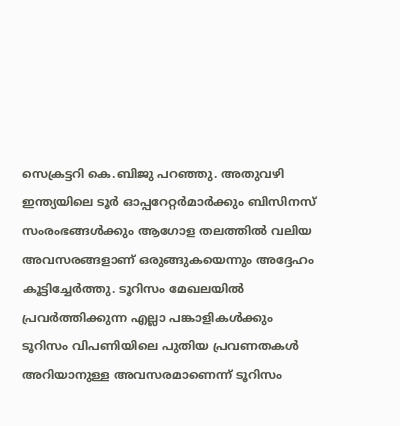സെക്രട്ടറി കെ.ബിജു പറഞ്ഞു. അതുവഴി ഇന്ത്യയിലെ ടൂര്‍ ഓപ്പറേറ്റര്‍മാര്‍ക്കും ബിസിനസ് സംരംഭങ്ങള്‍ക്കും ആഗോള തലത്തില്‍ വലിയ അവസരങ്ങളാണ് ഒരുങ്ങുകയെന്നും അദ്ദേഹം കൂട്ടിച്ചേര്‍ത്തു. ടൂറിസം മേഖലയില്‍ പ്രവര്‍ത്തിക്കുന്ന എല്ലാ പങ്കാളികള്‍ക്കും ടൂറിസം വിപണിയിലെ പുതിയ പ്രവണതകള്‍ അറിയാനുള്ള അവസരമാണെന്ന് ടൂറിസം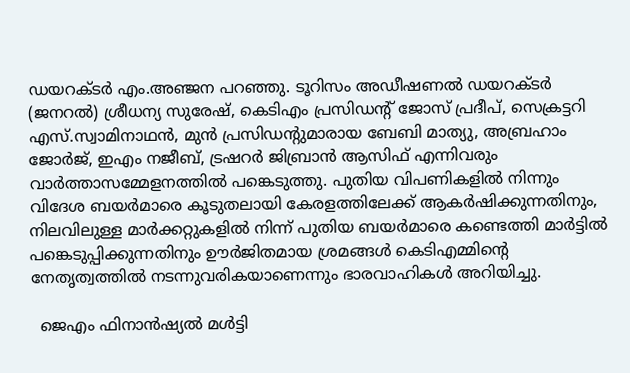ഡയറക്ടര്‍ എം.അഞ്ജന പറഞ്ഞു. ടൂറിസം അഡീഷണല്‍ ഡയറക്ടര്‍ (ജനറല്‍) ശ്രീധന്യ സുരേഷ്, കെടിഎം പ്രസിഡന്‍റ് ജോസ് പ്രദീപ്, സെക്രട്ടറി എസ്.സ്വാമിനാഥന്‍, മുന്‍ പ്രസിഡന്‍റുമാരായ ബേബി മാത്യു, അബ്രഹാം ജോര്‍ജ്, ഇഎം നജീബ്, ട്രഷറര്‍ ജിബ്രാന്‍ ആസിഫ് എന്നിവരും വാര്‍ത്താസമ്മേളനത്തില്‍ പങ്കെടുത്തു. പുതിയ വിപണികളില്‍ നിന്നും വിദേശ ബയര്‍മാരെ കൂടുതലായി കേരളത്തിലേക്ക് ആകര്‍ഷിക്കുന്നതിനും, നിലവിലുള്ള മാര്‍ക്കറ്റുകളില്‍ നിന്ന് പുതിയ ബയര്‍മാരെ കണ്ടെത്തി മാര്‍ട്ടില്‍ പങ്കെടുപ്പിക്കുന്നതിനും ഊര്‍ജിതമായ ശ്രമങ്ങള്‍ കെടിഎമ്മിന്‍റെ നേതൃത്വത്തില്‍ നടന്നുവരികയാണെന്നും ഭാരവാഹികള്‍ അറിയിച്ചു.

  ജെഎം ഫിനാന്‍ഷ്യല്‍ മള്‍ട്ടി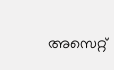അസെറ്റ്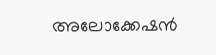അലോക്കേഷന്‍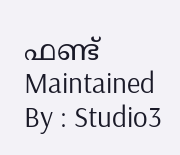ഫണ്ട്
Maintained By : Studio3